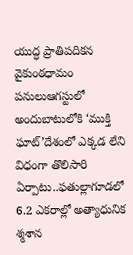యుద్ధ ప్రాతిపదికన వైకుంఠధామం పనులుఆగస్టులో అందుబాటులోకి ‘ముక్తి ఘాట్’దేశంలో ఎక్కడ లేని విధంగా తొలిసారి ఏర్పాటు..ఫతుల్లాగూడలో 6.2 ఎకరాల్లో అత్యాధునిక శ్మశాన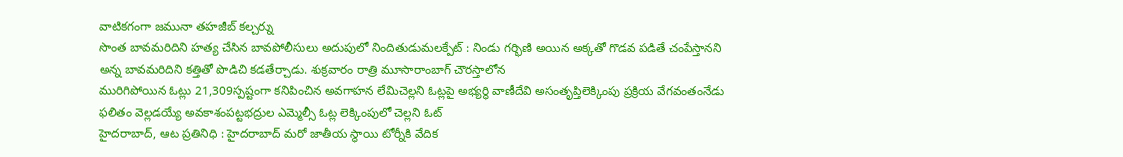వాటికగంగా జమునా తహజీబ్ కల్చర్ను
సొంత బావమరిదిని హత్య చేసిన బావపోలీసులు అదుపులో నిందితుడుమలక్పేట్ : నిండు గర్భిణి అయిన అక్కతో గొడవ పడితే చంపేస్తానని అన్న బావమరిదిని కత్తితో పొడిచి కడతేర్చాడు. శుక్రవారం రాత్రి మూసారాంబాగ్ చౌరస్తాలోన
మురిగిపోయిన ఓట్లు 21,309స్పష్టంగా కనిపించిన అవగాహన లేమిచెల్లని ఓట్లపై అభ్యర్థి వాణీదేవి అసంతృప్తిలెక్కింపు ప్రక్రియ వేగవంతంనేడు ఫలితం వెల్లడయ్యే అవకాశంపట్టభద్రుల ఎమ్మెల్సీ ఓట్ల లెక్కింపులో చెల్లని ఓట్
హైదరాబాద్, ఆట ప్రతినిధి : హైదరాబాద్ మరో జాతీయ స్థాయి టోర్నీకి వేదిక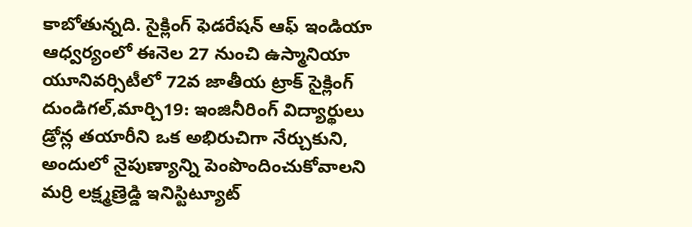కాబోతున్నది. సైక్లింగ్ ఫెడరేషన్ ఆఫ్ ఇండియా ఆధ్వర్యంలో ఈనెల 27 నుంచి ఉస్మానియా యూనివర్సిటీలో 72వ జాతీయ ట్రాక్ సైక్లింగ్
దుండిగల్,మార్చి19: ఇంజినీరింగ్ విద్యార్థులు డ్రోన్ల తయారీని ఒక అభిరుచిగా నేర్చుకుని, అందులో నైపుణ్యాన్ని పెంపొందించుకోవాలని మర్రి లక్ష్మణ్రెడ్డి ఇనిస్టిట్యూట్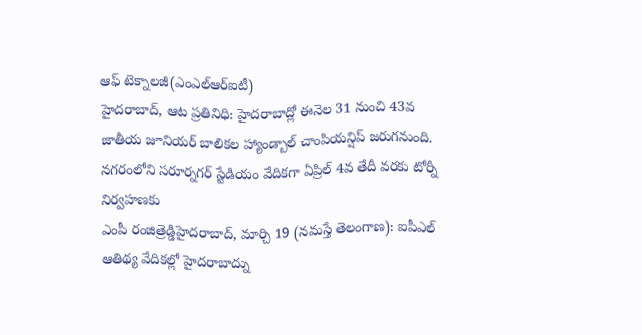ఆఫ్ టెక్నాలజీ(ఎంఎల్ఆర్ఐటీ)
హైదరాబాద్, ఆట ప్రతినిధి: హైదరాబాద్లో ఈనెల 31 నుంచి 43వ జాతీయ జూనియర్ బాలికల హ్యాండ్బాల్ చాంపియన్షిప్ జరుగనుంది. నగరంలోని సరూర్నగర్ స్టేడియం వేదికగా ఏప్రిల్ 4వ తేదీ వరకు టోర్నీ నిర్వహణకు
ఎంపీ రంజిత్రెడ్డిహైదరాబాద్, మార్చి 19 (నమస్తే తెలంగాణ): ఐపీఎల్ ఆతిథ్య వేదికల్లో హైదరాబాద్ను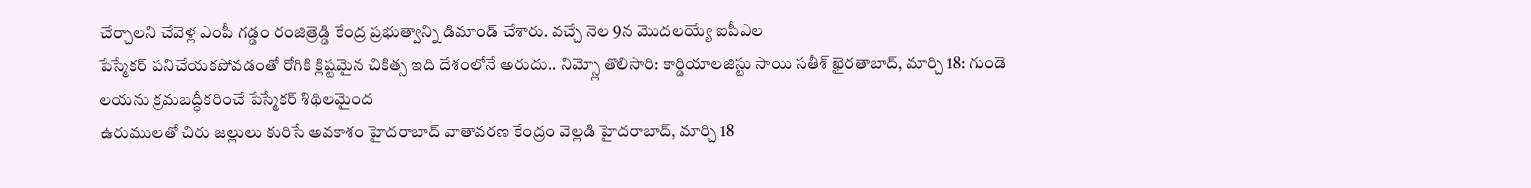చేర్చాలని చేవెళ్ల ఎంపీ గడ్డం రంజిత్రెడ్డి కేంద్ర ప్రభుత్వాన్ని డిమాండ్ చేశారు. వచ్చే నెల 9న మొదలయ్యే ఐపీఎల
పేస్మేకర్ పనిచేయకపోవడంతో రోగికి క్లిష్టమైన చికిత్స ఇది దేశంలోనే అరుదు.. నిమ్స్లో తొలిసారి: కార్డియాలజిస్టు సాయి సతీశ్ ఖైరతాబాద్, మార్చి 18: గుండె లయను క్రమబద్ధీకరించే పేస్మేకర్ శిథిలమైంద
ఉరుములతో చిరు జల్లులు కురిసే అవకాశం హైదరాబాద్ వాతావరణ కేంద్రం వెల్లడి హైదరాబాద్, మార్చి 18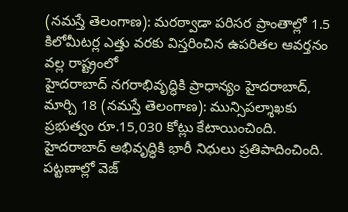(నమస్తే తెలంగాణ): మరఠ్వాడా పరిసర ప్రాంతాల్లో 1.5 కిలోమీటర్ల ఎత్తు వరకు విస్తరించిన ఉపరితల ఆవర్తనం వల్ల రాష్ట్రంలో
హైదరాబాద్ నగరాభివృద్ధికి ప్రాధాన్యం హైదరాబాద్, మార్చి 18 (నమస్తే తెలంగాణ): మున్సిపల్శాఖకు ప్రభుత్వం రూ.15,030 కోట్లు కేటాయించింది. హైదరాబాద్ అభివృద్ధికి భారీ నిధులు ప్రతిపాదించింది. పట్టణాల్లో వెజ్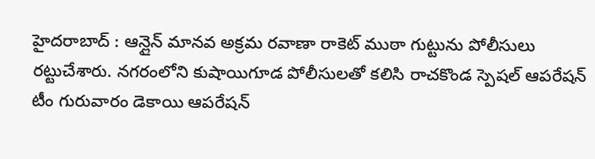హైదరాబాద్ : ఆన్లైన్ మానవ అక్రమ రవాణా రాకెట్ ముఠా గుట్టును పోలీసులు రట్టుచేశారు. నగరంలోని కుషాయిగూడ పోలీసులతో కలిసి రాచకొండ స్పెషల్ ఆపరేషన్ టీం గురువారం డెకాయి ఆపరేషన్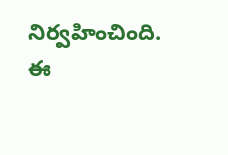నిర్వహించింది. ఈ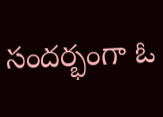సందర్భంగా ఓ